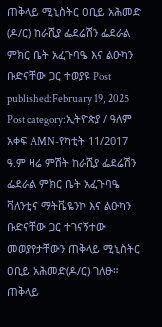ጠቅላይ ሚኒስትር ዐቢይ አሕመድ (ዶ/ር) ከራሺያ ፌደሬሽን ፌደራል ምክር ቤት አፈጉባዔ እና ልዑካን ቡድናቸው ጋር ተወያዩ Post published:February 19, 2025 Post category:ኢትዮጵያ / ዓለም አቀፍ AMN-የካቲት 11/2017 ዓ.ም ዛሬ ምሽት ከራሺያ ፌደሬሽን ፌደራል ምክር ቤት አፈጉባዔ ቫለንቲና ማትቬዬንኮ እና ልዑካን ቡድናቸው ጋር ተገናኝተው መወያየታቸውን ጠቅላይ ሚኒስትር ዐቢይ አሕመድ(ዶ/ር) ገለፁ። ጠቅላይ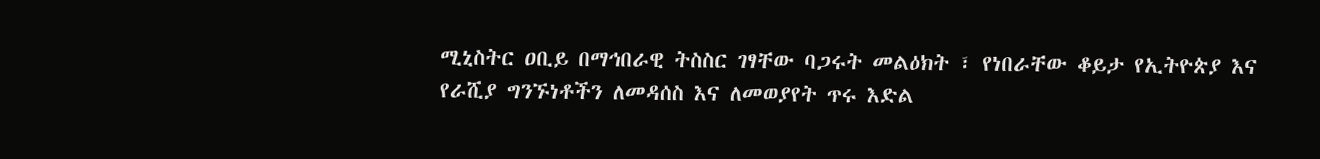ሚኒስትር ዐቢይ በማኅበራዊ ትስስር ገፃቸው ባጋሩት መልዕክት ፣ የነበራቸው ቆይታ የኢትዮጵያ እና የራሺያ ግንኙነቶችን ለመዳሰስ እና ለመወያየት ጥሩ እድል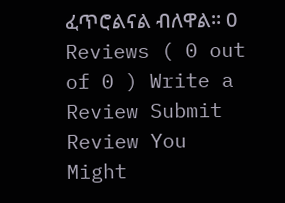ፈጥሮልናል ብለዋል። 0 Reviews ( 0 out of 0 ) Write a Review Submit Review You Might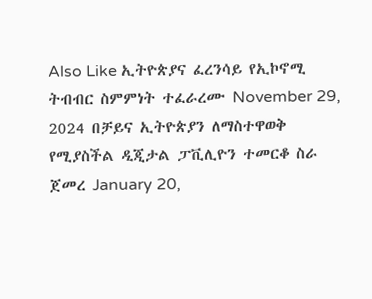Also Like ኢትዮጵያና ፈረንሳይ የኢኮኖሚ ትብብር ስምምነት ተፈራረሙ November 29, 2024 በቻይና ኢትዮጵያን ለማስተዋወቅ የሚያስችል ዲጂታል ፓቪሊዮን ተመርቆ ስራ ጀመረ January 20,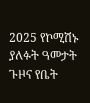2025 የኮሚሽኑ ያለፉት ዓመታት ጉዞና የቤት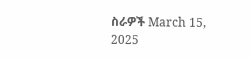ስራዎች March 15, 2025